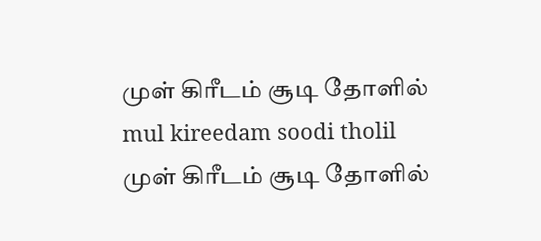முள் கிரீடம் சூடி தோளில்
mul kireedam soodi tholil
முள் கிரீடம் சூடி தோளில்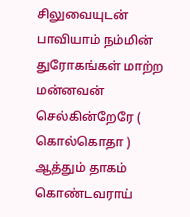சிலுவையுடன் பாவியாம் நம்மின் துரோகங்கள் மாற்ற மன்னவன் செல்கின்றேரே ( கொல்கொதா )
ஆத்தும் தாகம் கொண்டவராய்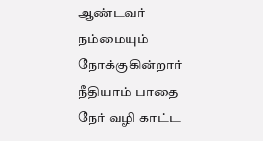ஆண்டவர் நம்மையும் நோக்குகின்றார் நீதியாம் பாதை நேர் வழி காட்ட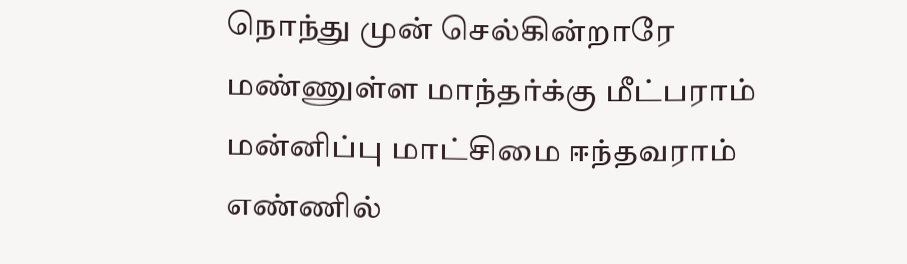நொந்து முன் செல்கின்றாரே
மண்ணுள்ள மாந்தர்க்கு மீட்பராம் மன்னிப்பு மாட்சிமை ஈந்தவராம் எண்ணில்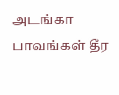அடங்கா பாவங்கள் தீர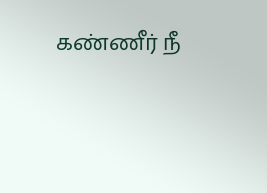கண்ணீர் நீ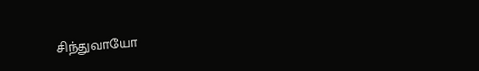சிந்துவாயோ